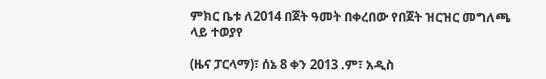ምክር ቤቱ ለ2014 በጀት ዓመት በቀረበው የበጀት ዝርዝር መግለጫ ላይ ተወያየ

(ዜና ፓርላማ)፣ ሰኔ 8 ቀን 2013 .ም፣ አዲስ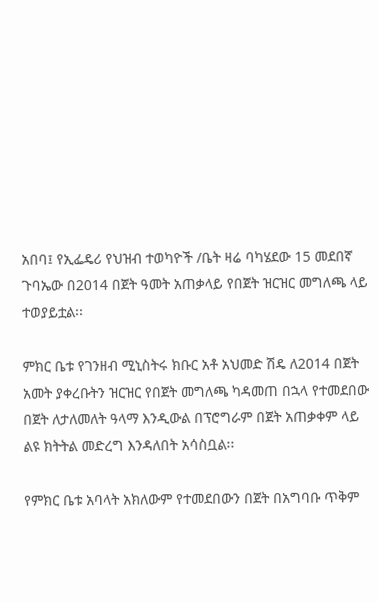አበባ፤ የኢፌዴሪ የህዝብ ተወካዮች /ቤት ዛሬ ባካሄደው 15 መደበኛ ጉባኤው በ2014 በጀት ዓመት አጠቃላይ የበጀት ዝርዝር መግለጫ ላይ ተወያይቷል፡፡

ምክር ቤቱ የገንዘብ ሚኒስትሩ ክቡር አቶ አህመድ ሽዴ ለ2014 በጀት አመት ያቀረቡትን ዝርዝር የበጀት መግለጫ ካዳመጠ በኋላ የተመደበው በጀት ለታለመለት ዓላማ እንዲውል በፕሮግራም በጀት አጠቃቀም ላይ ልዩ ክትትል መድረግ እንዳለበት አሳስቧል፡፡

የምክር ቤቱ አባላት አክለውም የተመደበውን በጀት በአግባቡ ጥቅም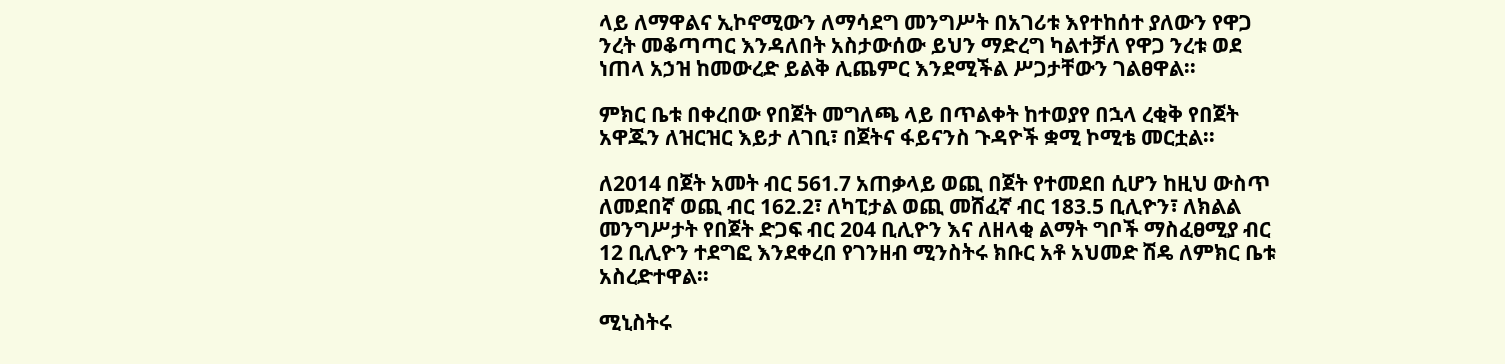ላይ ለማዋልና ኢኮኖሚውን ለማሳደግ መንግሥት በአገሪቱ እየተከሰተ ያለውን የዋጋ ንረት መቆጣጣር እንዳለበት አስታውሰው ይህን ማድረግ ካልተቻለ የዋጋ ንረቱ ወደ ነጠላ አኃዝ ከመውረድ ይልቅ ሊጨምር እንደሚችል ሥጋታቸውን ገልፀዋል፡፡

ምክር ቤቱ በቀረበው የበጀት መግለጫ ላይ በጥልቀት ከተወያየ በኋላ ረቂቅ የበጀት አዋጁን ለዝርዝር እይታ ለገቢ፣ በጀትና ፋይናንስ ጉዳዮች ቋሚ ኮሚቴ መርቷል፡፡

ለ2014 በጀት አመት ብር 561.7 አጠቃላይ ወጪ በጀት የተመደበ ሲሆን ከዚህ ውስጥ ለመደበኛ ወጪ ብር 162.2፣ ለካፒታል ወጪ መሸፈኛ ብር 183.5 ቢሊዮን፣ ለክልል መንግሥታት የበጀት ድጋፍ ብር 204 ቢሊዮን እና ለዘላቂ ልማት ግቦች ማስፈፀሚያ ብር 12 ቢሊዮን ተደግፎ እንደቀረበ የገንዘብ ሚንስትሩ ክቡር አቶ አህመድ ሽዴ ለምክር ቤቱ አስረድተዋል፡፡

ሚኒስትሩ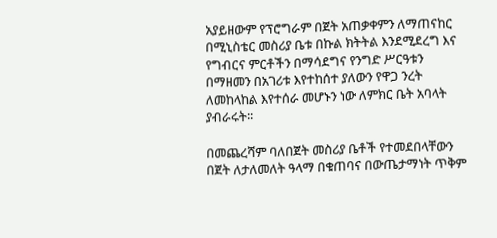አያይዘውም የፕሮግራም በጀት አጠቃቀምን ለማጠናከር በሚኒስቴር መስሪያ ቤቱ በኩል ክትትል እንደሚደረግ እና የግብርና ምርቶችን በማሳደግና የንግድ ሥርዓቱን በማዘመን በአገሪቱ እየተከሰተ ያለውን የዋጋ ንረት ለመከላከል እየተሰራ መሆኑን ነው ለምክር ቤት አባላት ያብራሩት፡፡

በመጨረሻም ባለበጀት መስሪያ ቤቶች የተመደበላቸውን በጀት ለታለመለት ዓላማ በቁጠባና በውጤታማነት ጥቅም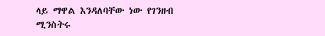ላይ ማዋል እንዳለባቸው ነው የገንዘብ ሚንስትሩ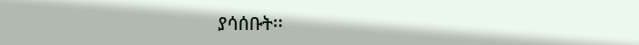ያሳሰቡት፡፡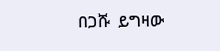በጋሹ  ይግዛው